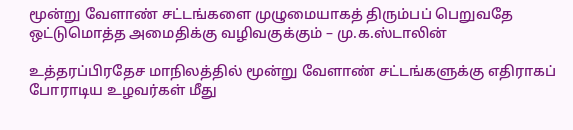மூன்று வேளாண் சட்டங்களை முழுமையாகத் திரும்பப் பெறுவதே ஒட்டுமொத்த அமைதிக்கு வழிவகுக்கும் – மு.க.ஸ்டாலின்

உத்தரப்பிரதேச மாநிலத்தில் மூன்று வேளாண் சட்டங்களுக்கு எதிராகப் போராடிய உழவர்கள் மீது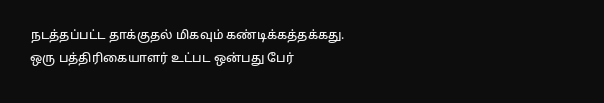நடத்தப்பட்ட தாக்குதல் மிகவும் கண்டிக்கத்தக்கது. ஒரு பத்திரிகையாளர் உட்பட ஒன்பது பேர்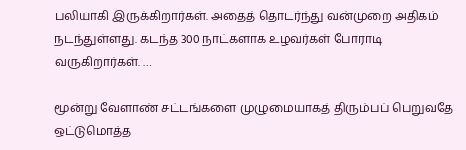பலியாகி இருக்கிறார்கள். அதைத் தொடர்ந்து வன்முறை அதிகம் நடந்துள்ளது. கடந்த 300 நாட்களாக உழவர்கள் போராடி வருகிறார்கள். …

மூன்று வேளாண் சட்டங்களை முழுமையாகத் திரும்பப் பெறுவதே ஒட்டுமொத்த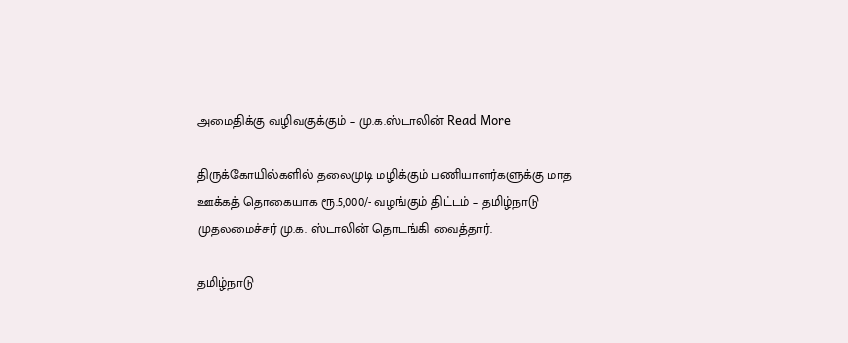அமைதிக்கு வழிவகுக்கும் – மு.க.ஸ்டாலின் Read More

திருக்கோயில்களில் தலைமுடி மழிக்கும் பணியாளர்களுக்கு மாத ஊக்கத் தொகையாக ரூ.5,000/- வழங்கும் திட்டம் – தமிழ்நாடு முதலமைச்சர் மு.க. ஸ்டாலின் தொடங்கி வைத்தார்.

தமிழ்நாடு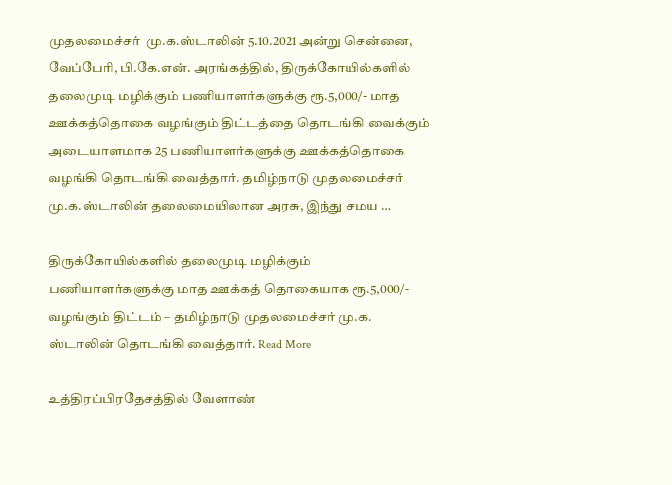முதலமைச்சர்  மு.க.ஸ்டாலின் 5.10.2021 அன்று சென்னை, வேப்பேரி, பி.கே.என். அரங்கத்தில், திருக்கோயில்களில் தலைமுடி மழிக்கும் பணியாளர்களுக்கு ரூ.5,000/- மாத ஊக்கத்தொகை வழங்கும் திட்டத்தை தொடங்கி வைக்கும் அடையாளமாக 25 பணியாளர்களுக்கு ஊக்கத்தொகை வழங்கி தொடங்கி வைத்தார். தமிழ்நாடு முதலமைச்சர் மு.க.ஸ்டாலின் தலைமையிலான அரசு, இந்து சமய …

திருக்கோயில்களில் தலைமுடி மழிக்கும் பணியாளர்களுக்கு மாத ஊக்கத் தொகையாக ரூ.5,000/- வழங்கும் திட்டம் – தமிழ்நாடு முதலமைச்சர் மு.க. ஸ்டாலின் தொடங்கி வைத்தார். Read More

உத்திரப்பிரதேசத்தில் வேளாண்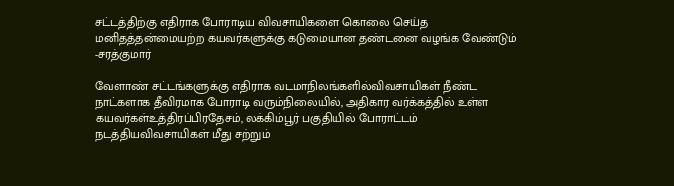சட்டத்திற்கு எதிராக போராடிய விவசாயிகளை கொலை செய்த மனிதத்தன்மையற்ற கயவர்களுக்கு கடுமையான தண்டனை வழங்க வேண்டும் -சரத்குமார்

வேளாண் சட்டங்களுக்கு எதிராக வடமாநிலங்களில்விவசாயிகள் நீண்ட நாட்களாக தீவிரமாக போராடி வரும்நிலையில், அதிகார வர்க்கத்தில் உள்ள கயவர்கள்உத்திரப்பிரதேசம், லக்கிம்பூர் பகுதியில் போராட்டம் நடத்தியவிவசாயிகள் மீது சற்றும்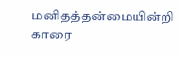மனிதத்தன்மையின்றி காரை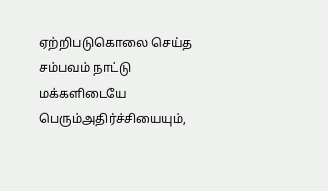ஏற்றிபடுகொலை செய்த சம்பவம் நாட்டு மக்களிடையே பெரும்அதிர்ச்சியையும்,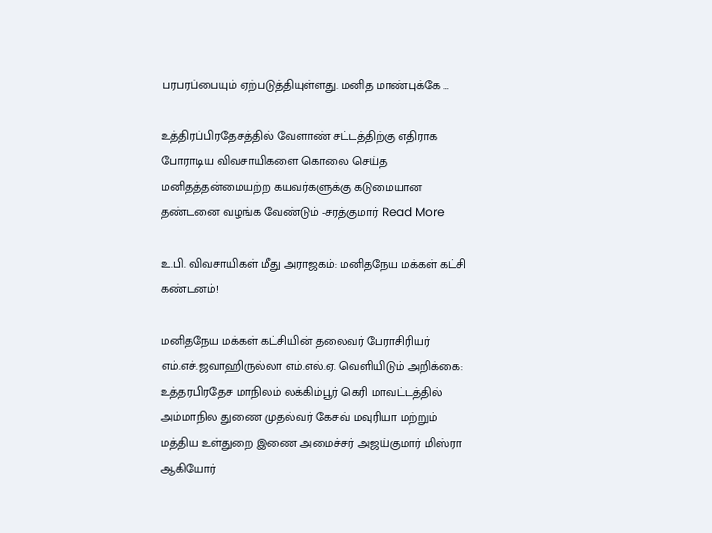பரபரப்பையும் ஏற்படுத்தியுள்ளது. மனித மாண்புக்கே …

உத்திரப்பிரதேசத்தில் வேளாண் சட்டத்திற்கு எதிராக போராடிய விவசாயிகளை கொலை செய்த மனிதத்தன்மையற்ற கயவர்களுக்கு கடுமையான தண்டனை வழங்க வேண்டும் -சரத்குமார் Read More

உ.பி. விவசாயிகள் மீது அராஜகம்: மனிதநேய மக்கள் கட்சி கண்டனம்!

மனிதநேய மக்கள் கட்சியின் தலைவர் பேராசிரியர் எம்.எச்.ஜவாஹிருல்லா எம்.எல்.ஏ. வெளியிடும் அறிக்கை: உத்தரபிரதேச மாநிலம் லக்கிம்பூர் கெரி மாவட்டத்தில் அம்மாநில துணை முதல்வர் கேசவ் மவுரியா மற்றும் மத்திய உள்துறை இணை அமைச்சர் அஜய்குமார் மிஸ்ரா ஆகியோர்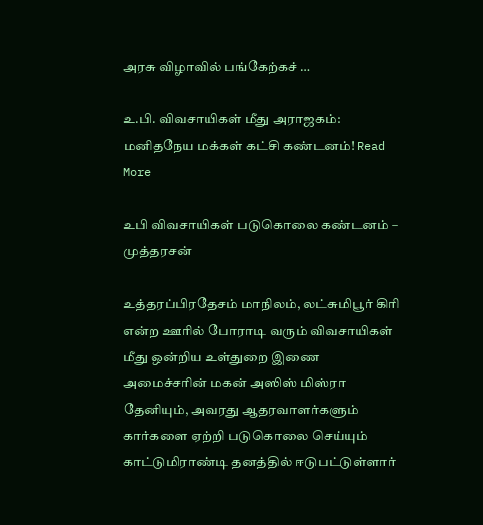அரசு விழாவில் பங்கேற்கச் …

உ.பி. விவசாயிகள் மீது அராஜகம்: மனிதநேய மக்கள் கட்சி கண்டனம்! Read More

உபி விவசாயிகள் படுகொலை கண்டனம் – முத்தரசன்

உத்தரப்பிரதேசம் மாநிலம், லட்சுமிபூர் கிரி என்ற ஊரில் போராடி வரும் விவசாயிகள் மீது ஒன்றிய உள்துறை இணை அமைச்சரின் மகன் அஸிஸ் மிஸ்ரா தேனியும், அவரது ஆதரவாளர்களும் கார்களை ஏற்றி படுகொலை செய்யும் காட்டுமிராண்டி தனத்தில் ஈடுபட்டுள்ளார்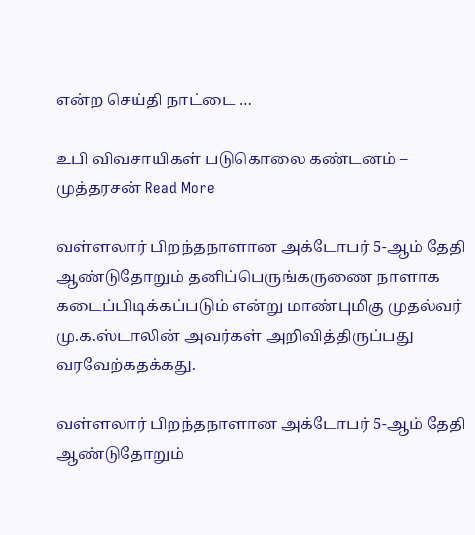என்ற செய்தி நாட்டை …

உபி விவசாயிகள் படுகொலை கண்டனம் – முத்தரசன் Read More

வள்ளலார் பிறந்தநாளான அக்டோபர் 5-ஆம் தேதி ஆண்டுதோறும் தனிப்பெருங்கருணை நாளாக கடைப்பிடிக்கப்படும் என்று மாண்புமிகு முதல்வர் மு.க.ஸ்டாலின் அவர்கள் அறிவித்திருப்பது வரவேற்கதக்கது.

வள்ளலார் பிறந்தநாளான அக்டோபர் 5-ஆம் தேதி ஆண்டுதோறும்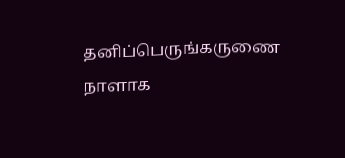தனிப்பெருங்கருணை  நாளாக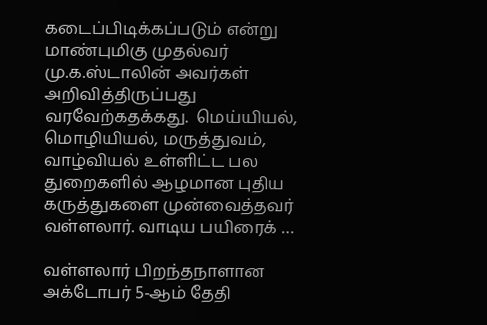கடைப்பிடிக்கப்படும் என்று மாண்புமிகு முதல்வர் மு.க.ஸ்டாலின் அவர்கள் அறிவித்திருப்பது வரவேற்கதக்கது.  மெய்யியல், மொழியியல், மருத்துவம், வாழ்வியல் உள்ளிட்ட பல துறைகளில் ஆழமான புதிய கருத்துகளை முன்வைத்தவர் வள்ளலார். வாடிய பயிரைக் …

வள்ளலார் பிறந்தநாளான அக்டோபர் 5-ஆம் தேதி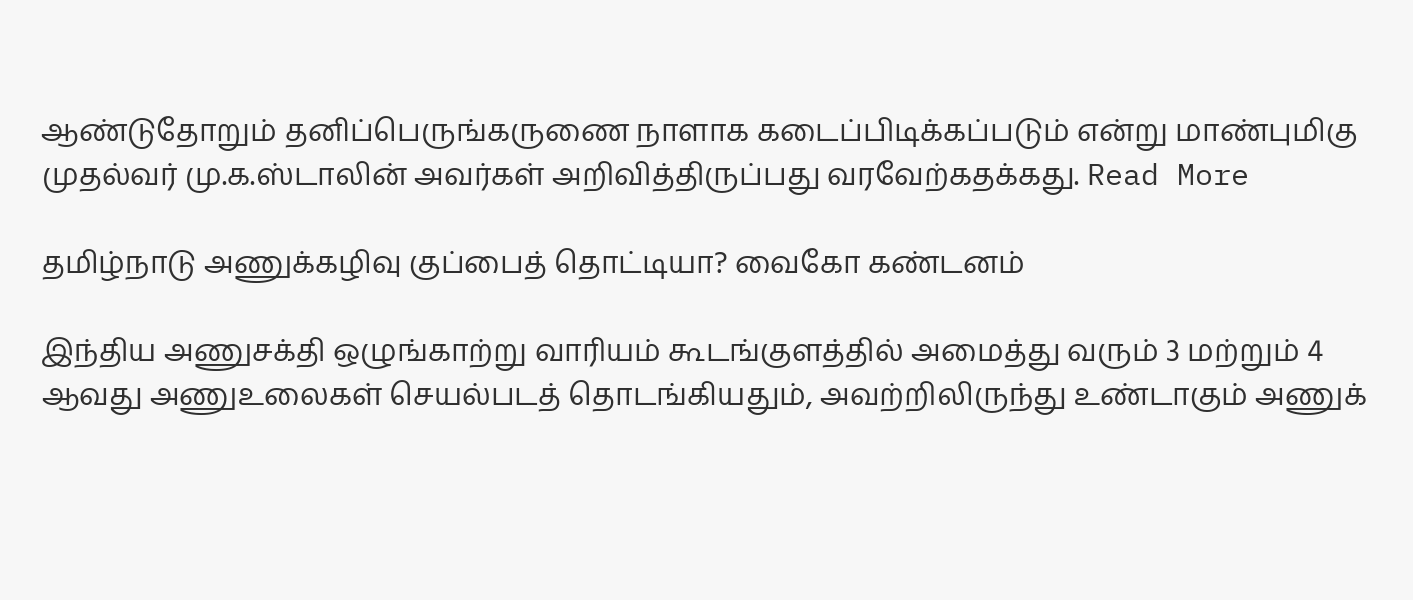ஆண்டுதோறும் தனிப்பெருங்கருணை நாளாக கடைப்பிடிக்கப்படும் என்று மாண்புமிகு முதல்வர் மு.க.ஸ்டாலின் அவர்கள் அறிவித்திருப்பது வரவேற்கதக்கது. Read More

தமிழ்நாடு அணுக்கழிவு குப்பைத் தொட்டியா? வைகோ கண்டனம்

இந்திய அணுசக்தி ஒழுங்காற்று வாரியம் கூடங்குளத்தில் அமைத்து வரும் 3 மற்றும் 4 ஆவது அணுஉலைகள் செயல்படத் தொடங்கியதும், அவற்றிலிருந்து உண்டாகும் அணுக்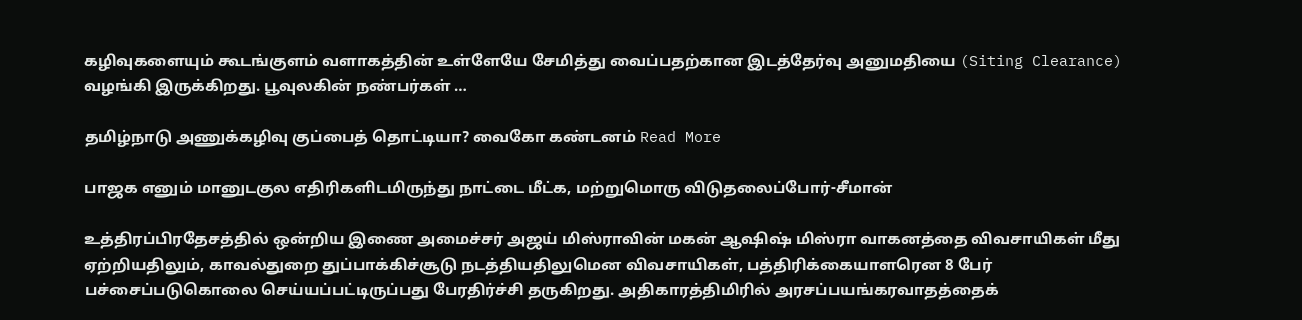கழிவுகளையும் கூடங்குளம் வளாகத்தின் உள்ளேயே சேமித்து வைப்பதற்கான இடத்தேர்வு அனுமதியை (Siting Clearance) வழங்கி இருக்கிறது. பூவுலகின் நண்பர்கள் …

தமிழ்நாடு அணுக்கழிவு குப்பைத் தொட்டியா? வைகோ கண்டனம் Read More

பாஜக எனும் மானுடகுல எதிரிகளிடமிருந்து நாட்டை மீட்க, மற்றுமொரு விடுதலைப்போர்-சீமான்

உத்திரப்பிரதேசத்தில் ஒன்றிய இணை அமைச்சர் அஜய் மிஸ்ராவின் மகன் ஆஷிஷ் மிஸ்ரா வாகனத்தை விவசாயிகள் மீது ஏற்றியதிலும், காவல்துறை துப்பாக்கிச்சூடு நடத்தியதிலுமென விவசாயிகள், பத்திரிக்கையாளரென 8 பேர் பச்சைப்படுகொலை செய்யப்பட்டிருப்பது பேரதிர்ச்சி தருகிறது. அதிகாரத்திமிரில் அரசப்பயங்கரவாதத்தைக்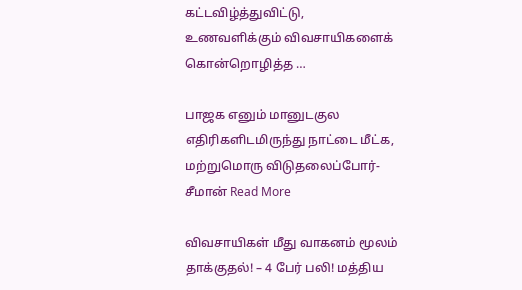கட்டவிழ்த்துவிட்டு, உணவளிக்கும் விவசாயிகளைக் கொன்றொழித்த …

பாஜக எனும் மானுடகுல எதிரிகளிடமிருந்து நாட்டை மீட்க, மற்றுமொரு விடுதலைப்போர்-சீமான் Read More

விவசாயிகள் மீது வாகனம் மூலம் தாக்குதல்! – 4 பேர் பலி! மத்திய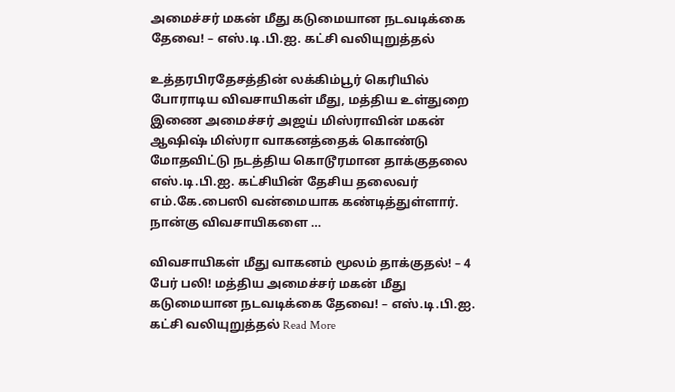அமைச்சர் மகன் மீது கடுமையான நடவடிக்கை தேவை! – எஸ்.டி.பி.ஐ. கட்சி வலியுறுத்தல்

உத்தரபிரதேசத்தின் லக்கிம்பூர் கெரியில் போராடிய விவசாயிகள் மீது, மத்திய உள்துறை இணை அமைச்சர் அஜய் மிஸ்ராவின் மகன் ஆஷிஷ் மிஸ்ரா வாகனத்தைக் கொண்டு மோதவிட்டு நடத்திய கொடூரமான தாக்குதலை எஸ்.டி.பி.ஐ. கட்சியின் தேசிய தலைவர் எம்.கே.பைஸி வன்மையாக கண்டித்துள்ளார். நான்கு விவசாயிகளை …

விவசாயிகள் மீது வாகனம் மூலம் தாக்குதல்! – 4 பேர் பலி! மத்திய அமைச்சர் மகன் மீது கடுமையான நடவடிக்கை தேவை! – எஸ்.டி.பி.ஐ. கட்சி வலியுறுத்தல் Read More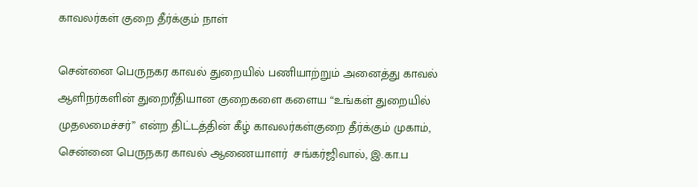காவலர்கள் குறை தீர்க்கும் நாள்

சென்னை பெருநகர காவல் துறையில் பணியாற்றும் அனைத்து காவல் ஆளிநர்களின் துறைரீதியான குறைகளை களைய “உங்கள் துறையில் முதலமைச்சர்” என்ற திட்டத்தின் கீழ் காவலர்கள்குறை தீர்க்கும் முகாம், சென்னை பெருநகர காவல் ஆணையாளர்  சங்கர்ஜிவால், இ.கா.ப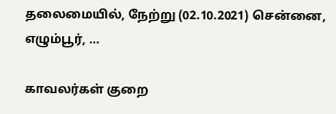தலைமையில், நேற்று (02.10.2021) சென்னை, எழும்பூர், …

காவலர்கள் குறை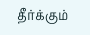தீர்க்கும்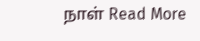நாள் Read More